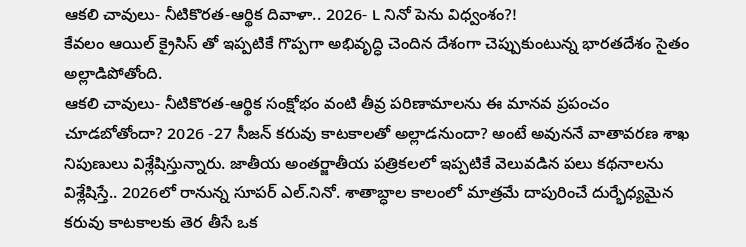ఆకలి చావులు- నీటికొరత-ఆర్థిక దివాళా.. 2026- L నినో పెను విధ్వంశం?!
కేవలం ఆయిల్ క్రైసిస్ తో ఇప్పటికే గొప్పగా అభివృద్ధి చెందిన దేశంగా చెప్పుకుంటున్న భారతదేశం సైతం అల్లాడిపోతోంది.
ఆకలి చావులు- నీటికొరత-ఆర్థిక సంక్షోభం వంటి తీవ్ర పరిణామాలను ఈ మానవ ప్రపంచం చూడబోతోందా? 2026 -27 సీజన్ కరువు కాటకాలతో అల్లాడనుందా? అంటే అవుననే వాతావరణ శాఖ నిపుణులు విశ్లేషిస్తున్నారు. జాతీయ అంతర్జాతీయ పత్రికలలో ఇప్పటికే వెలువడిన పలు కథనాలను విశ్లేషిస్తే.. 2026లో రానున్న సూపర్ ఎల్.నినో. శాతాబ్ధాల కాలంలో మాత్రమే దాపురించే దుర్భేధ్యమైన కరువు కాటకాలకు తెర తీసే ఒక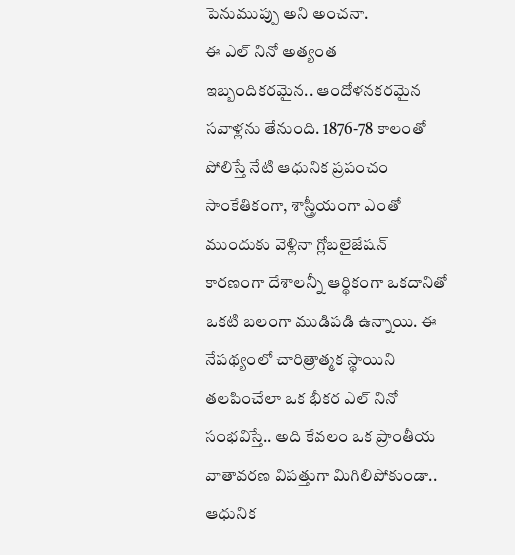పెనుముప్పు అని అంచనా.
ఈ ఎల్ నినో అత్యంత ఇబ్బందికరమైన.. ఆందోళనకరమైన సవాళ్లను తేనుంది. 1876-78 కాలంతో పోలిస్తే నేటి ఆధునిక ప్రపంచం సాంకేతికంగా, శాస్త్రీయంగా ఎంతో ముందుకు వెళ్లినా గ్లోబలైజేషన్ కారణంగా దేశాలన్నీ ఆర్థికంగా ఒకదానితో ఒకటి బలంగా ముడిపడి ఉన్నాయి. ఈ నేపథ్యంలో చారిత్రాత్మక స్థాయిని తలపించేలా ఒక భీకర ఎల్ నినో సంభవిస్తే.. అది కేవలం ఒక ప్రాంతీయ వాతావరణ విపత్తుగా మిగిలిపోకుండా.. ఆధునిక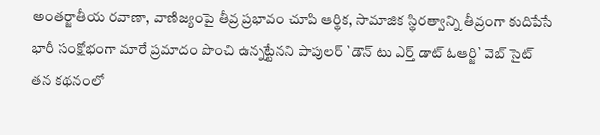అంతర్జాతీయ రవాణా, వాణిజ్యంపై తీవ్ర ప్రభావం చూపి ఆర్థిక, సామాజిక స్థిరత్వాన్ని తీవ్రంగా కుదిపేసే భారీ సంక్షోభంగా మారే ప్రమాదం పొంచి ఉన్నట్టేనని పాపులర్ `డౌన్ టు ఎర్త్ డాట్ ఓఆర్జి` వెబ్ సైట్ తన కథనంలో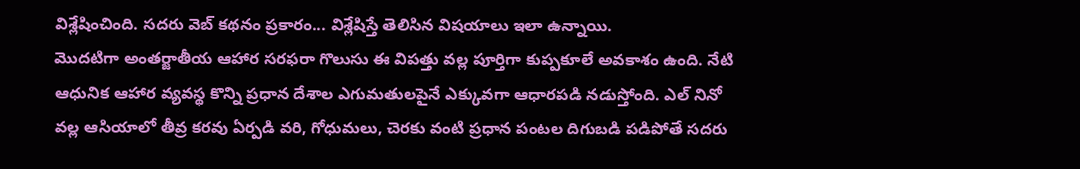విశ్లేషించింది. సదరు వెబ్ కథనం ప్రకారం... విశ్లేషిస్తే తెలిసిన విషయాలు ఇలా ఉన్నాయి.
మొదటిగా అంతర్జాతీయ ఆహార సరఫరా గొలుసు ఈ విపత్తు వల్ల పూర్తిగా కుప్పకూలే అవకాశం ఉంది. నేటి ఆధునిక ఆహార వ్యవస్థ కొన్ని ప్రధాన దేశాల ఎగుమతులపైనే ఎక్కువగా ఆధారపడి నడుస్తోంది. ఎల్ నినో వల్ల ఆసియాలో తీవ్ర కరవు ఏర్పడి వరి, గోధుమలు, చెరకు వంటి ప్రధాన పంటల దిగుబడి పడిపోతే సదరు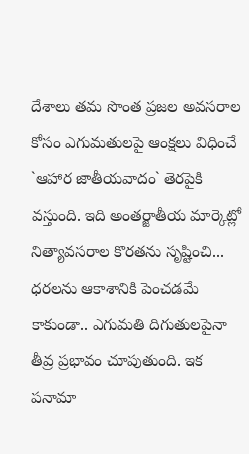దేశాలు తమ సొంత ప్రజల అవసరాల కోసం ఎగుమతులపై ఆంక్షలు విధించే `ఆహార జాతీయవాదం` తెరపైకి వస్తుంది. ఇది అంతర్జాతీయ మార్కెట్లో నిత్యావసరాల కొరతను సృష్టించి... ధరలను ఆకాశానికి పెంచడమే కాకుండా.. ఎగుమతి దిగుతులపైనా తీవ్ర ప్రభావం చూపుతుంది. ఇక పనామా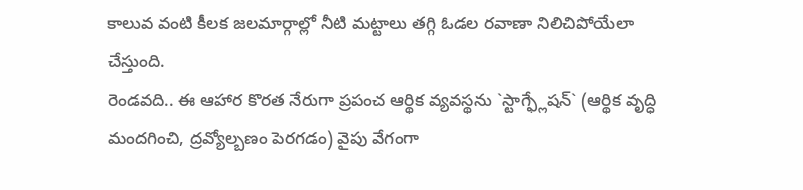కాలువ వంటి కీలక జలమార్గాల్లో నీటి మట్టాలు తగ్గి ఓడల రవాణా నిలిచిపోయేలా చేస్తుంది.
రెండవది.. ఈ ఆహార కొరత నేరుగా ప్రపంచ ఆర్థిక వ్యవస్థను `స్టాగ్ఫ్లేషన్` (ఆర్థిక వృద్ధి మందగించి, ద్రవ్యోల్బణం పెరగడం) వైపు వేగంగా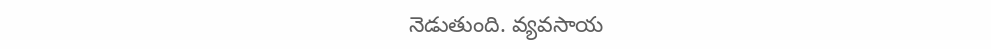నెడుతుంది. వ్యవసాయ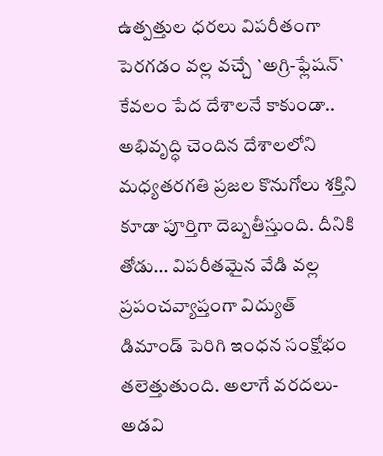ఉత్పత్తుల ధరలు విపరీతంగా పెరగడం వల్ల వచ్చే `అగ్రి-ఫ్లేషన్` కేవలం పేద దేశాలనే కాకుండా.. అభివృద్ధి చెందిన దేశాలలోని మధ్యతరగతి ప్రజల కొనుగోలు శక్తిని కూడా పూర్తిగా దెబ్బతీస్తుంది. దీనికి తోడు... విపరీతమైన వేడి వల్ల ప్రపంచవ్యాప్తంగా విద్యుత్ డిమాండ్ పెరిగి ఇంధన సంక్షోభం తలెత్తుతుంది. అలాగే వరదలు- అడవి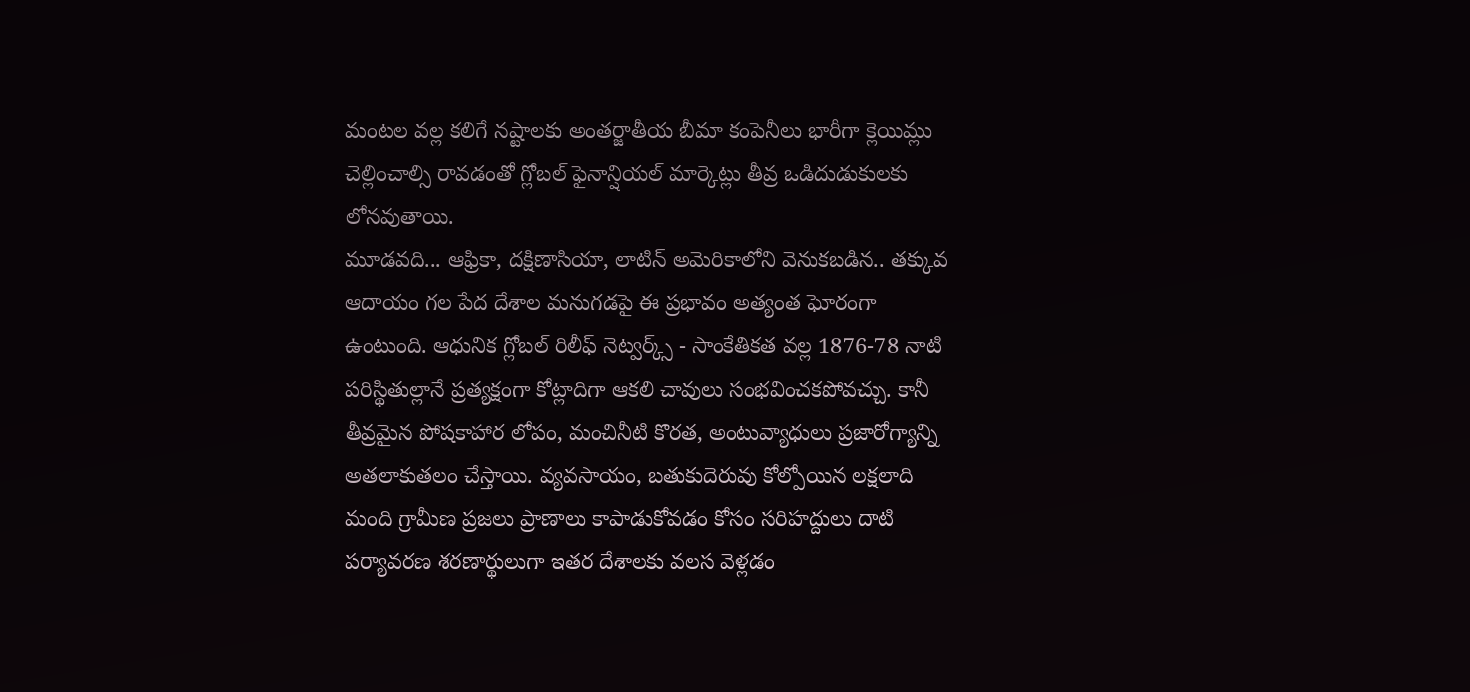మంటల వల్ల కలిగే నష్టాలకు అంతర్జాతీయ బీమా కంపెనీలు భారీగా క్లెయిమ్లు చెల్లించాల్సి రావడంతో గ్లోబల్ ఫైనాన్షియల్ మార్కెట్లు తీవ్ర ఒడిదుడుకులకు లోనవుతాయి.
మూడవది... ఆఫ్రికా, దక్షిణాసియా, లాటిన్ అమెరికాలోని వెనుకబడిన.. తక్కువ ఆదాయం గల పేద దేశాల మనుగడపై ఈ ప్రభావం అత్యంత ఘోరంగా ఉంటుంది. ఆధునిక గ్లోబల్ రిలీఫ్ నెట్వర్క్స్ - సాంకేతికత వల్ల 1876-78 నాటి పరిస్థితుల్లానే ప్రత్యక్షంగా కోట్లాదిగా ఆకలి చావులు సంభవించకపోవచ్చు. కానీ తీవ్రమైన పోషకాహార లోపం, మంచినీటి కొరత, అంటువ్యాధులు ప్రజారోగ్యాన్ని అతలాకుతలం చేస్తాయి. వ్యవసాయం, బతుకుదెరువు కోల్పోయిన లక్షలాది మంది గ్రామీణ ప్రజలు ప్రాణాలు కాపాడుకోవడం కోసం సరిహద్దులు దాటి పర్యావరణ శరణార్థులుగా ఇతర దేశాలకు వలస వెళ్లడం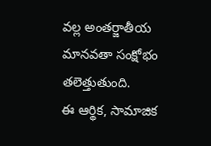వల్ల అంతర్జాతీయ మానవతా సంక్షోభం తలెత్తుతుంది.
ఈ ఆర్థిక, సామాజిక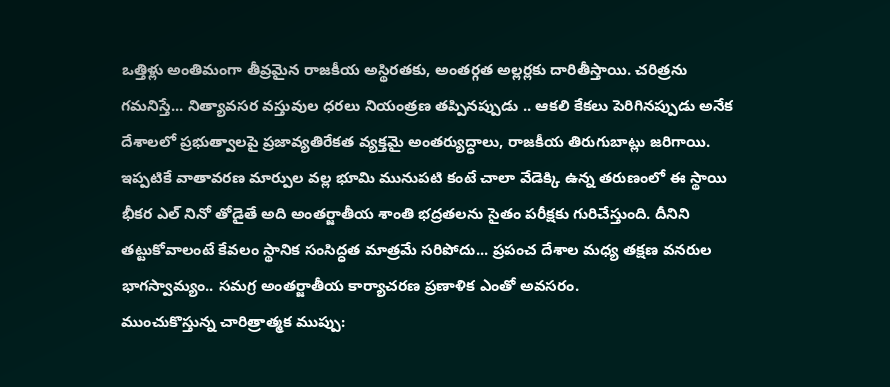ఒత్తిళ్లు అంతిమంగా తీవ్రమైన రాజకీయ అస్థిరతకు, అంతర్గత అల్లర్లకు దారితీస్తాయి. చరిత్రను గమనిస్తే... నిత్యావసర వస్తువుల ధరలు నియంత్రణ తప్పినప్పుడు .. ఆకలి కేకలు పెరిగినప్పుడు అనేక దేశాలలో ప్రభుత్వాలపై ప్రజావ్యతిరేకత వ్యక్తమై అంతర్యుద్ధాలు, రాజకీయ తిరుగుబాట్లు జరిగాయి. ఇప్పటికే వాతావరణ మార్పుల వల్ల భూమి మునుపటి కంటే చాలా వేడెక్కి ఉన్న తరుణంలో ఈ స్థాయి భీకర ఎల్ నినో తోడైతే అది అంతర్జాతీయ శాంతి భద్రతలను సైతం పరీక్షకు గురిచేస్తుంది. దీనిని తట్టుకోవాలంటే కేవలం స్థానిక సంసిద్ధత మాత్రమే సరిపోదు... ప్రపంచ దేశాల మధ్య తక్షణ వనరుల భాగస్వామ్యం.. సమగ్ర అంతర్జాతీయ కార్యాచరణ ప్రణాళిక ఎంతో అవసరం.
ముంచుకొస్తున్న చారిత్రాత్మక ముప్పు: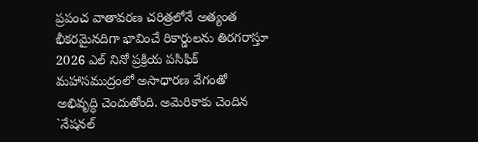ప్రపంచ వాతావరణ చరిత్రలోనే అత్యంత భీకరమైనదిగా భావించే రికార్డులను తిరగరాస్తూ 2026 ఎల్ నినో ప్రక్రియ పసిఫిక్ మహాసముద్రంలో అసాధారణ వేగంతో అభివృద్ధి చెందుతోంది. అమెరికాకు చెందిన `నేషనల్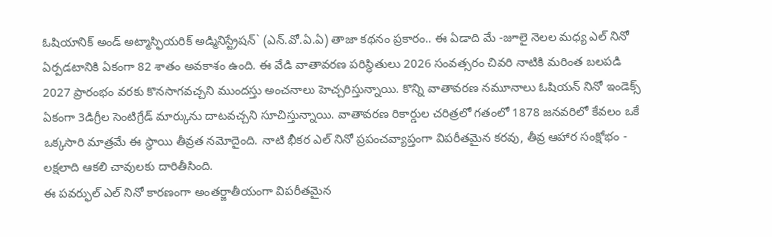ఓషియానిక్ అండ్ అట్మాస్ఫియరిక్ అడ్మినిస్ట్రేషన్` (ఎన్.వో.ఏ.ఏ) తాజా కథనం ప్రకారం.. ఈ ఏడాది మే -జూలై నెలల మధ్య ఎల్ నినో ఏర్పడటానికి ఏకంగా 82 శాతం అవకాశం ఉంది. ఈ వేడి వాతావరణ పరిస్థితులు 2026 సంవత్సరం చివరి నాటికి మరింత బలపడి 2027 ప్రారంభం వరకు కొనసాగవచ్చని ముందస్తు అంచనాలు హెచ్చరిస్తున్నాయి. కొన్ని వాతావరణ నమూనాలు ఓషియన్ నినో ఇండెక్స్ ఏకంగా 3డిగ్రీల సెంటిగ్రేడ్ మార్కును దాటవచ్చని సూచిస్తున్నాయి. వాతావరణ రికార్డుల చరిత్రలో గతంలో 1878 జనవరిలో కేవలం ఒకే ఒక్కసారి మాత్రమే ఈ స్థాయి తీవ్రత నమోదైంది. నాటి భీకర ఎల్ నినో ప్రపంచవ్యాప్తంగా విపరీతమైన కరవు, తీవ్ర ఆహార సంక్షోభం - లక్షలాది ఆకలి చావులకు దారితీసింది.
ఈ పవర్ఫుల్ ఎల్ నినో కారణంగా అంతర్జాతీయంగా విపరీతమైన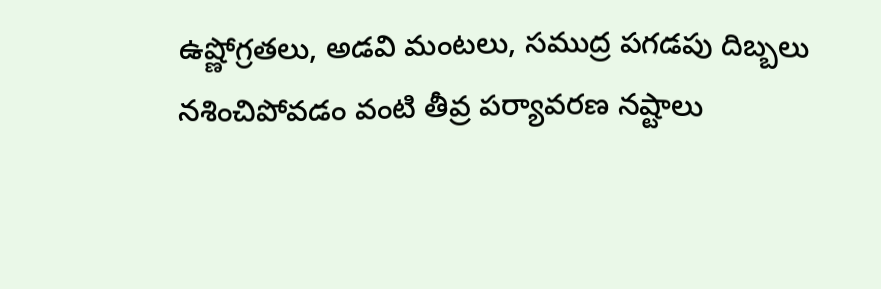ఉష్ణోగ్రతలు, అడవి మంటలు, సముద్ర పగడపు దిబ్బలు నశించిపోవడం వంటి తీవ్ర పర్యావరణ నష్టాలు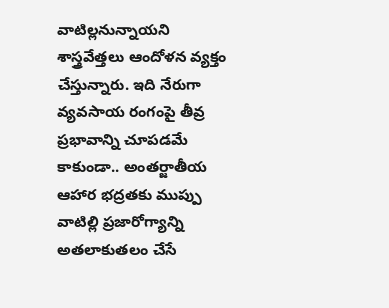వాటిల్లనున్నాయని శాస్త్రవేత్తలు ఆందోళన వ్యక్తం చేస్తున్నారు. ఇది నేరుగా వ్యవసాయ రంగంపై తీవ్ర ప్రభావాన్ని చూపడమే కాకుండా.. అంతర్జాతీయ ఆహార భద్రతకు ముప్పు వాటిల్లి ప్రజారోగ్యాన్ని అతలాకుతలం చేసే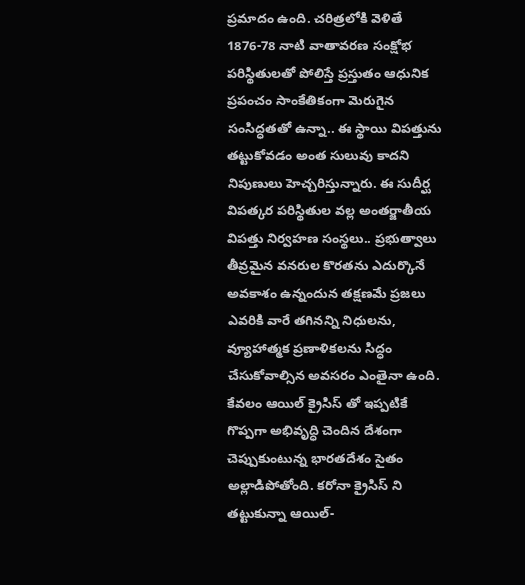ప్రమాదం ఉంది. చరిత్రలోకి వెళితే 1876-78 నాటి వాతావరణ సంక్షోభ పరిస్థితులతో పోలిస్తే ప్రస్తుతం ఆధునిక ప్రపంచం సాంకేతికంగా మెరుగైన సంసిద్ధతతో ఉన్నా.. ఈ స్థాయి విపత్తును తట్టుకోవడం అంత సులువు కాదని నిపుణులు హెచ్చరిస్తున్నారు. ఈ సుదీర్ఘ విపత్కర పరిస్థితుల వల్ల అంతర్జాతీయ విపత్తు నిర్వహణ సంస్థలు.. ప్రభుత్వాలు తీవ్రమైన వనరుల కొరతను ఎదుర్కొనే అవకాశం ఉన్నందున తక్షణమే ప్రజలు ఎవరికి వారే తగినన్ని నిధులను, వ్యూహాత్మక ప్రణాళికలను సిద్ధం చేసుకోవాల్సిన అవసరం ఎంతైనా ఉంది.
కేవలం ఆయిల్ క్రైసిస్ తో ఇప్పటికే గొప్పగా అభివృద్ధి చెందిన దేశంగా చెప్పుకుంటున్న భారతదేశం సైతం అల్లాడిపోతోంది. కరోనా క్రైసిస్ ని తట్టుకున్నా ఆయిల్-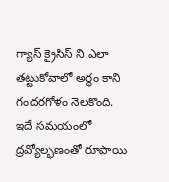గ్యాస్ క్రైసిస్ ని ఎలా తట్టుకోవాలో అర్థం కాని గందరగోళం నెలకొంది. ఇదే సమయంలో ద్రవ్యోల్భణంతో రూపాయి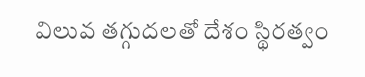విలువ తగ్గుదలతో దేశం స్థిరత్వం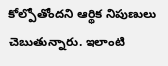కోల్పోతోందని ఆర్థిక నిపుణులు చెబుతున్నారు. ఇలాంటి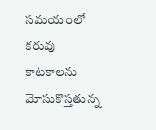సమయంలో కరువు కాటకాలను మోసుకొస్తతున్న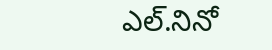ఎల్.నినో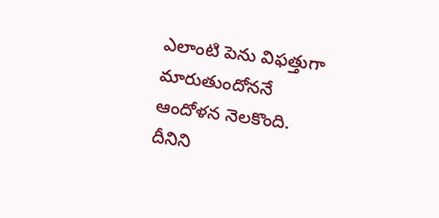ఎలాంటి పెను విఫత్తుగా మారుతుందోననే ఆందోళన నెలకొంది. దీనిని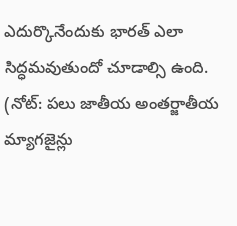ఎదుర్కొనేందుకు భారత్ ఎలా సిద్ధమవుతుందో చూడాల్సి ఉంది.
(నోట్: పలు జాతీయ అంతర్జాతీయ మ్యాగజైన్లు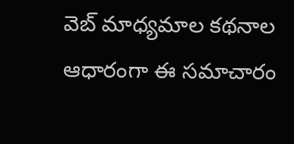వెబ్ మాధ్యమాల కథనాల ఆధారంగా ఈ సమాచారం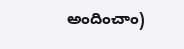అందించాం)